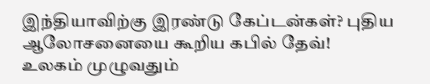இந்தியாவிற்கு இரண்டு கேப்டன்கள்? புதிய ஆலோசனையை கூறிய கபில் தேவ்!
உலகம் முழுவதும்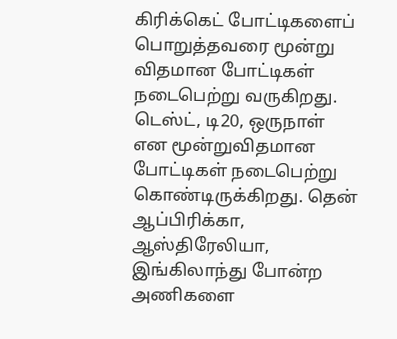கிரிக்கெட் போட்டிகளைப் பொறுத்தவரை மூன்று விதமான போட்டிகள் நடைபெற்று வருகிறது. டெஸ்ட், டி20, ஒருநாள் என மூன்றுவிதமான போட்டிகள் நடைபெற்று கொண்டிருக்கிறது. தென் ஆப்பிரிக்கா, ஆஸ்திரேலியா, இங்கிலாந்து போன்ற அணிகளை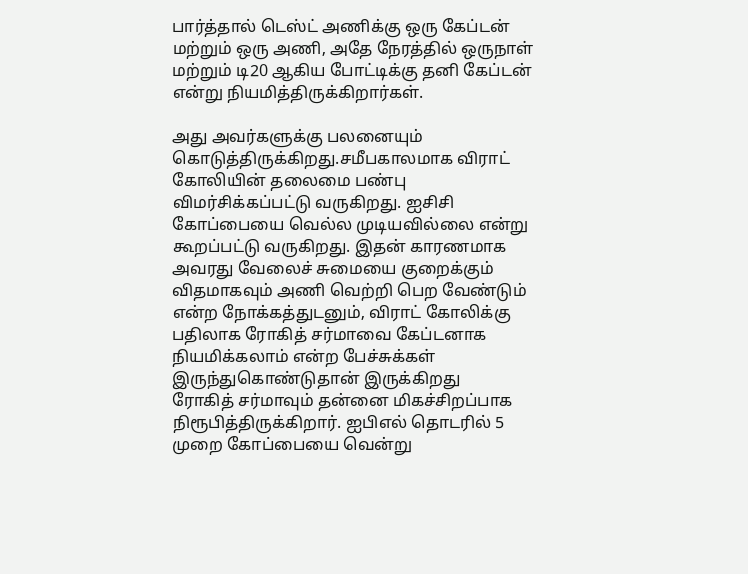பார்த்தால் டெஸ்ட் அணிக்கு ஒரு கேப்டன் மற்றும் ஒரு அணி, அதே நேரத்தில் ஒருநாள் மற்றும் டி20 ஆகிய போட்டிக்கு தனி கேப்டன் என்று நியமித்திருக்கிறார்கள்.

அது அவர்களுக்கு பலனையும் கொடுத்திருக்கிறது.சமீபகாலமாக விராட் கோலியின் தலைமை பண்பு விமர்சிக்கப்பட்டு வருகிறது. ஐசிசி கோப்பையை வெல்ல முடியவில்லை என்று கூறப்பட்டு வருகிறது. இதன் காரணமாக அவரது வேலைச் சுமையை குறைக்கும் விதமாகவும் அணி வெற்றி பெற வேண்டும் என்ற நோக்கத்துடனும், விராட் கோலிக்கு பதிலாக ரோகித் சர்மாவை கேப்டனாக நியமிக்கலாம் என்ற பேச்சுக்கள் இருந்துகொண்டுதான் இருக்கிறது
ரோகித் சர்மாவும் தன்னை மிகச்சிறப்பாக நிரூபித்திருக்கிறார். ஐபிஎல் தொடரில் 5 முறை கோப்பையை வென்று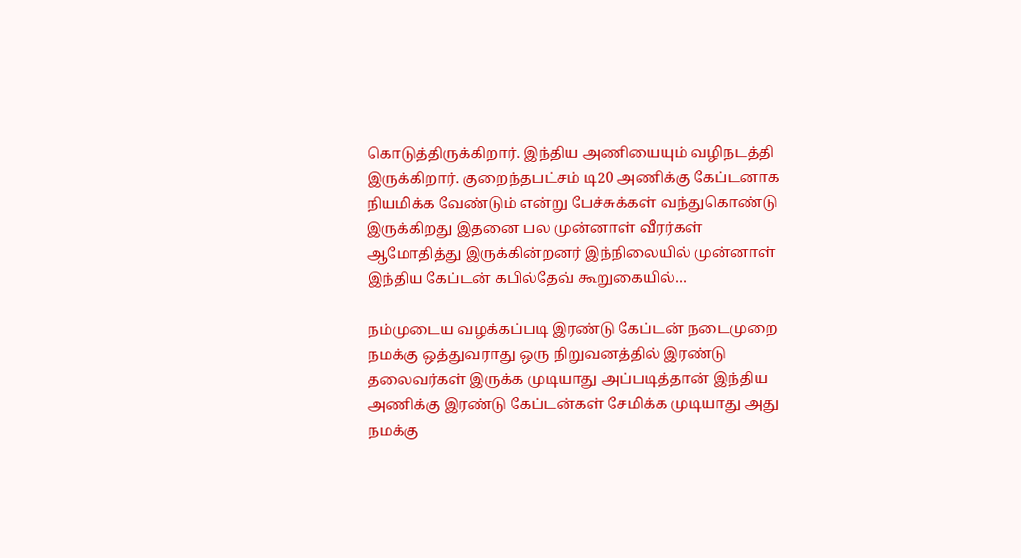கொடுத்திருக்கிறார். இந்திய அணியையும் வழிநடத்தி இருக்கிறார். குறைந்தபட்சம் டி20 அணிக்கு கேப்டனாக நியமிக்க வேண்டும் என்று பேச்சுக்கள் வந்துகொண்டு இருக்கிறது இதனை பல முன்னாள் வீரர்கள் ஆமோதித்து இருக்கின்றனர் இந்நிலையில் முன்னாள் இந்திய கேப்டன் கபில்தேவ் கூறுகையில்…

நம்முடைய வழக்கப்படி இரண்டு கேப்டன் நடைமுறை நமக்கு ஒத்துவராது ஒரு நிறுவனத்தில் இரண்டு தலைவர்கள் இருக்க முடியாது அப்படித்தான் இந்திய அணிக்கு இரண்டு கேப்டன்கள் சேமிக்க முடியாது அது நமக்கு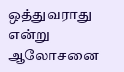ஒத்துவராது என்று ஆலோசனை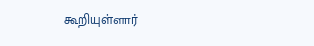கூறியுள்ளார்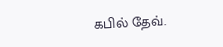கபில் தேவ்.